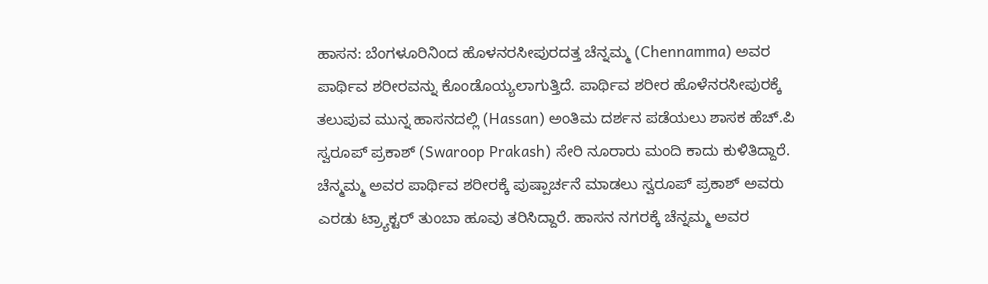ಹಾಸನ: ಬೆಂಗಳೂರಿನಿಂದ ಹೊಳನರಸೀಪುರದತ್ತ ಚೆನ್ನಮ್ಮ (Chennamma) ಅವರ ಪಾರ್ಥಿವ ಶರೀರವನ್ನು ಕೊಂಡೊಯ್ಯಲಾಗುತ್ತಿದೆ. ಪಾರ್ಥಿವ ಶರೀರ ಹೊಳೆನರಸೀಪುರಕ್ಕೆ ತಲುಪುವ ಮುನ್ನ ಹಾಸನದಲ್ಲಿ (Hassan) ಅಂತಿಮ ದರ್ಶನ ಪಡೆಯಲು ಶಾಸಕ ಹೆಚ್.ಪಿ ಸ್ವರೂಪ್ ಪ್ರಕಾಶ್ (Swaroop Prakash) ಸೇರಿ ನೂರಾರು ಮಂದಿ ಕಾದು ಕುಳಿತಿದ್ದಾರೆ.
ಚೆನ್ಮಮ್ಮ ಅವರ ಪಾರ್ಥಿವ ಶರೀರಕ್ಕೆ ಪುಷ್ಪಾರ್ಚನೆ ಮಾಡಲು ಸ್ವರೂಪ್ ಪ್ರಕಾಶ್ ಅವರು ಎರಡು ಟ್ರ್ಯಾಕ್ಟರ್ ತುಂಬಾ ಹೂವು ತರಿಸಿದ್ದಾರೆ. ಹಾಸನ ನಗರಕ್ಕೆ ಚೆನ್ನಮ್ಮ ಅವರ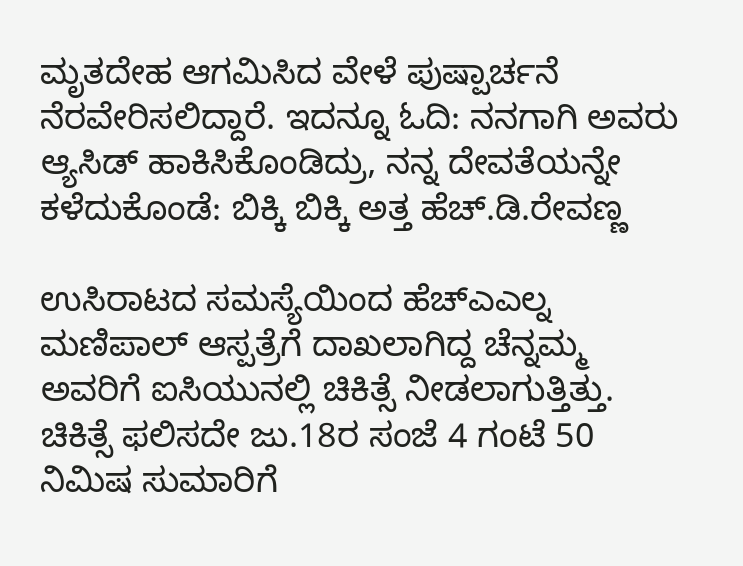ಮೃತದೇಹ ಆಗಮಿಸಿದ ವೇಳೆ ಪುಷ್ಪಾರ್ಚನೆ ನೆರವೇರಿಸಲಿದ್ದಾರೆ. ಇದನ್ನೂ ಓದಿ: ನನಗಾಗಿ ಅವರು ಆ್ಯಸಿಡ್ ಹಾಕಿಸಿಕೊಂಡಿದ್ರು, ನನ್ನ ದೇವತೆಯನ್ನೇ ಕಳೆದುಕೊಂಡೆ: ಬಿಕ್ಕಿ ಬಿಕ್ಕಿ ಅತ್ತ ಹೆಚ್.ಡಿ.ರೇವಣ್ಣ

ಉಸಿರಾಟದ ಸಮಸ್ಯೆಯಿಂದ ಹೆಚ್ಎಎಲ್ನ ಮಣಿಪಾಲ್ ಆಸ್ಪತ್ರೆಗೆ ದಾಖಲಾಗಿದ್ದ ಚೆನ್ನಮ್ಮ ಅವರಿಗೆ ಐಸಿಯುನಲ್ಲಿ ಚಿಕಿತ್ಸೆ ನೀಡಲಾಗುತ್ತಿತ್ತು. ಚಿಕಿತ್ಸೆ ಫಲಿಸದೇ ಜು.18ರ ಸಂಜೆ 4 ಗಂಟೆ 50 ನಿಮಿಷ ಸುಮಾರಿಗೆ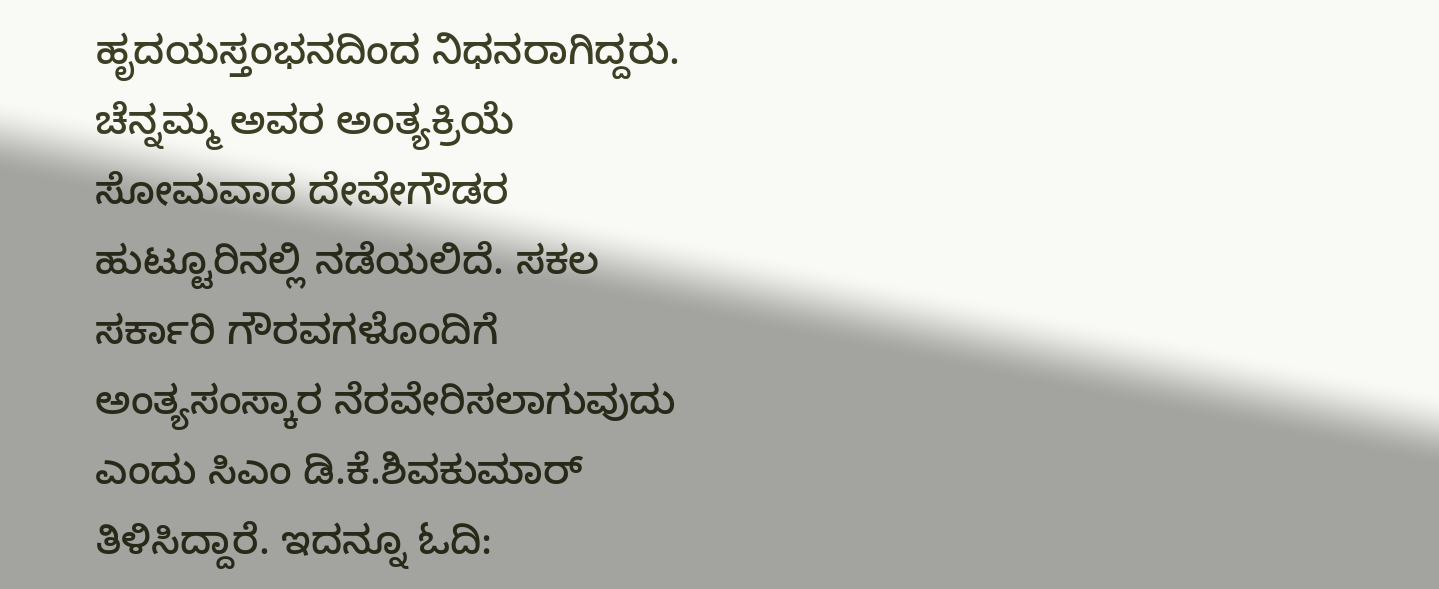ಹೃದಯಸ್ತಂಭನದಿಂದ ನಿಧನರಾಗಿದ್ದರು.
ಚೆನ್ನಮ್ಮ ಅವರ ಅಂತ್ಯಕ್ರಿಯೆ ಸೋಮವಾರ ದೇವೇಗೌಡರ ಹುಟ್ಟೂರಿನಲ್ಲಿ ನಡೆಯಲಿದೆ. ಸಕಲ ಸರ್ಕಾರಿ ಗೌರವಗಳೊಂದಿಗೆ ಅಂತ್ಯಸಂಸ್ಕಾರ ನೆರವೇರಿಸಲಾಗುವುದು ಎಂದು ಸಿಎಂ ಡಿ.ಕೆ.ಶಿವಕುಮಾರ್ ತಿಳಿಸಿದ್ದಾರೆ. ಇದನ್ನೂ ಓದಿ: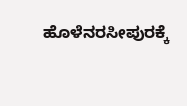ಹೊಳೆನರಸೀಪುರಕ್ಕೆ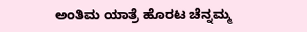ಅಂತಿಮ ಯಾತ್ರೆ ಹೊರಟ ಚೆನ್ನಮ್ಮ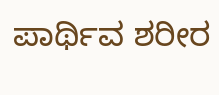ಪಾರ್ಥಿವ ಶರೀರ